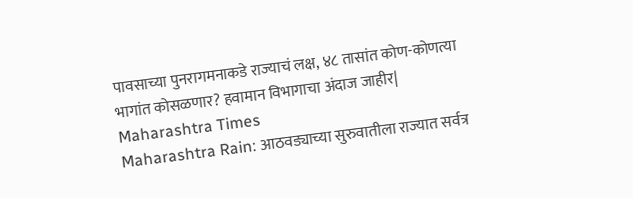पावसाच्या पुनरागमनाकडे राज्याचं लक्ष, ४८ तासांत कोण-कोणत्या भागांत कोसळणार? हवामान विभागाचा अंदाज जाहीर| Maharashtra Times
Maharashtra Rain: आठवड्याच्या सुरुवातीला राज्यात सर्वत्र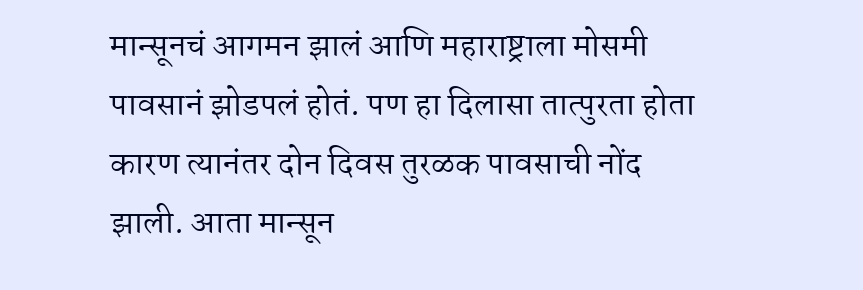मान्सूनचं आगमन झालं आणि महाराष्ट्राला मोसमी पावसानं झोडपलं होतं. पण हा दिलासा तात्पुरता होता कारण त्यानंतर दोन दिवस तुरळक पावसाची नोंद झाली. आता मान्सून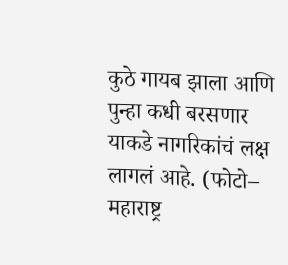कुठे गायब झाला आणि पुन्हा कधी बरसणार याकडे नागरिकांचं लक्ष लागलं आहे. (फोटो– महाराष्ट्र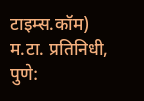टाइम्स.कॉम) म.टा. प्रतिनिधी, पुणे: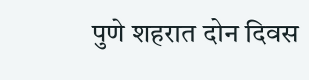पुणे शहरात दोन दिवस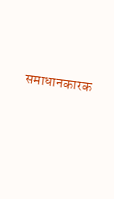समाधानकारक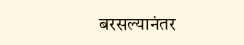बरसल्यानंतर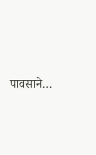पावसाने…